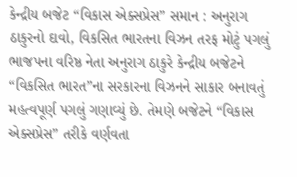કેન્દ્રીય બજેટ “વિકાસ એક્સપ્રેસ” સમાન : અનુરાગ ઠાકુરનો દાવો, વિકસિત ભારતના વિઝન તરફ મોટું પગલું
ભાજપના વરિષ્ઠ નેતા અનુરાગ ઠાકુરે કેન્દ્રીય બજેટને “વિકસિત ભારત”ના સરકારના વિઝનને સાકાર બનાવતું મહત્વપૂર્ણ પગલું ગણાવ્યું છે. તેમણે બજેટને “વિકાસ એક્સપ્રેસ” તરીકે વર્ણવતા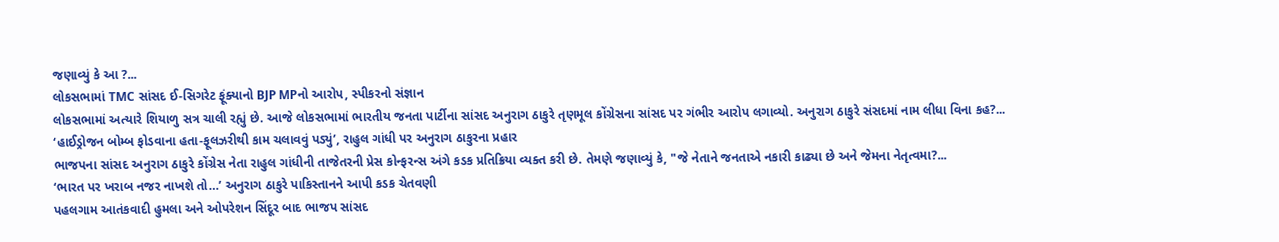જણાવ્યું કે આ ?...
લોકસભામાં TMC સાંસદ ઈ-સિગરેટ ફૂંક્યાનો BJP MPનો આરોપ, સ્પીકરનો સંજ્ઞાન
લોકસભામાં અત્યારે શિયાળુ સત્ર ચાલી રહ્યું છે. આજે લોકસભામાં ભારતીય જનતા પાર્ટીના સાંસદ અનુરાગ ઠાકુરે તૃણમૂલ કોંગ્રેસના સાંસદ પર ગંભીર આરોપ લગાવ્યો. અનુરાગ ઠાકુરે સંસદમાં નામ લીધા વિના કહ?...
‘હાઈડ્રોજન બોમ્બ ફોડવાના હતા-ફૂલઝરીથી કામ ચલાવવું પડ્યું’, રાહુલ ગાંધી પર અનુરાગ ઠાકુરના પ્રહાર
ભાજપના સાંસદ અનુરાગ ઠાકુરે કોંગ્રેસ નેતા રાહુલ ગાંધીની તાજેતરની પ્રેસ કોન્ફરન્સ અંગે કડક પ્રતિક્રિયા વ્યક્ત કરી છે. તેમણે જણાવ્યું કે, "જે નેતાને જનતાએ નકારી કાઢ્યા છે અને જેમના નેતૃત્વમા?...
‘ભારત પર ખરાબ નજર નાખશે તો…’ અનુરાગ ઠાકુરે પાકિસ્તાનને આપી કડક ચેતવણી
પહલગામ આતંકવાદી હુમલા અને ઓપરેશન સિંદૂર બાદ ભાજપ સાંસદ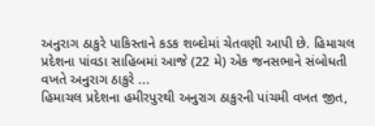અનુરાગ ઠાકુરે પાકિસ્તાને કડક શબ્દોમાં ચેતવણી આપી છે. હિમાચલ પ્રદેશના પાંવડા સાહિબમાં આજે (22 મે) એક જનસભાને સંબોધતી વખતે અનુરાગ ઠાકુરે ...
હિમાચલ પ્રદેશના હમીરપુરથી અનુરાગ ઠાકુરની પાંચમી વખત જીત,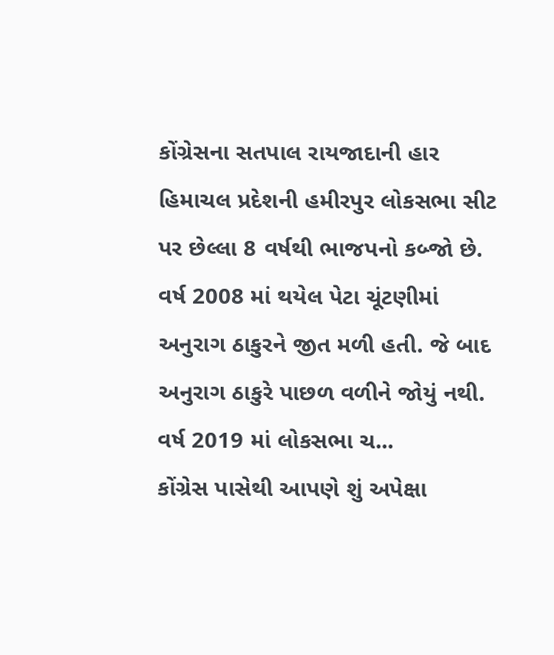કોંગ્રેસના સતપાલ રાયજાદાની હાર
હિમાચલ પ્રદેશની હમીરપુર લોકસભા સીટ પર છેલ્લા 8 વર્ષથી ભાજપનો કબ્જો છે. વર્ષ 2008 માં થયેલ પેટા ચૂંટણીમાં અનુરાગ ઠાકુરને જીત મળી હતી. જે બાદ અનુરાગ ઠાકુરે પાછળ વળીને જોયું નથી. વર્ષ 2019 માં લોકસભા ચ...
કોંગ્રેસ પાસેથી આપણે શું અપેક્ષા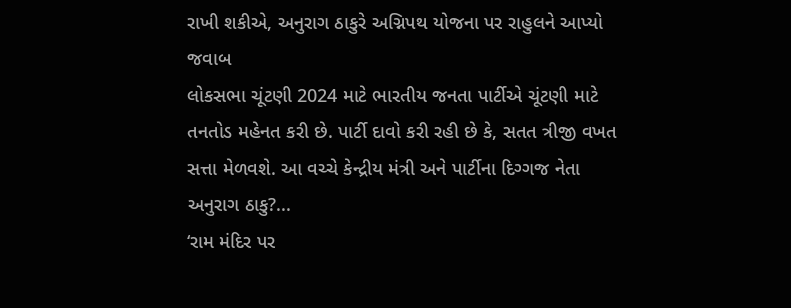રાખી શકીએ, અનુરાગ ઠાકુરે અગ્નિપથ યોજના પર રાહુલને આપ્યો જવાબ
લોકસભા ચૂંટણી 2024 માટે ભારતીય જનતા પાર્ટીએ ચૂંટણી માટે તનતોડ મહેનત કરી છે. પાર્ટી દાવો કરી રહી છે કે, સતત ત્રીજી વખત સત્તા મેળવશે. આ વચ્ચે કેન્દ્રીય મંત્રી અને પાર્ટીના દિગ્ગજ નેતા અનુરાગ ઠાકુ?...
‘રામ મંદિર પર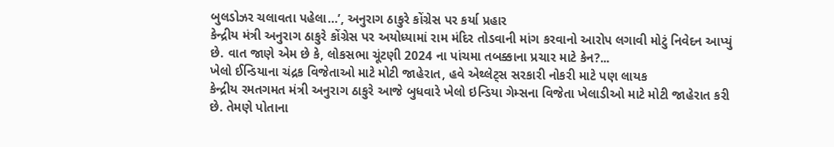બુલડોઝર ચલાવતા પહેલા…’, અનુરાગ ઠાકુરે કોંગ્રેસ પર કર્યા પ્રહાર
કેન્દ્રીય મંત્રી અનુરાગ ઠાકુરે કોંગ્રેસ પર અયોધ્યામાં રામ મંદિર તોડવાની માંગ કરવાનો આરોપ લગાવી મોટું નિવેદન આપ્યું છે. વાત જાણે એમ છે કે, લોકસભા ચૂંટણી 2024 ના પાંચમા તબક્કાના પ્રચાર માટે કેન?...
ખેલો ઈન્ડિયાના ચંદ્રક વિજેતાઓ માટે મોટી જાહેરાત, હવે એથ્લેટ્સ સરકારી નોકરી માટે પણ લાયક
કેન્દ્રીય રમતગમત મંત્રી અનુરાગ ઠાકુરે આજે બુધવારે ખેલો ઇન્ડિયા ગેમ્સના વિજેતા ખેલાડીઓ માટે મોટી જાહેરાત કરી છે. તેમણે પોતાના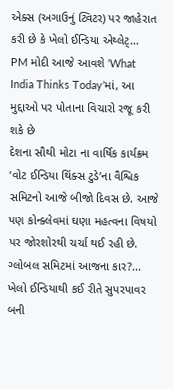એક્સ (અગાઉનું ટ્વિટર) પર જાહેરાત કરી છે કે ખેલો ઈન્ડિયા એથ્લેટ્...
PM મોદી આજે આવશે ‘What India Thinks Today’માં, આ મુદ્દાઓ પર પોતાના વિચારો રજૂ કરી શકે છે
દેશના સૌથી મોટા ના વાર્ષિક કાર્યક્રમ ‘વોટ ઈન્ડિયા થિંક્સ ટુડે’ના વૈશ્વિક સમિટનો આજે બીજો દિવસ છે. આજે પણ કોન્ક્લેવમાં ઘણા મહત્વના વિષયો પર જોરશોરથી ચર્ચા થઈ રહી છે. ગ્લોબલ સમિટમાં આજના કાર?...
ખેલો ઈન્ડિયાથી કઈ રીતે સુપરપાવર બની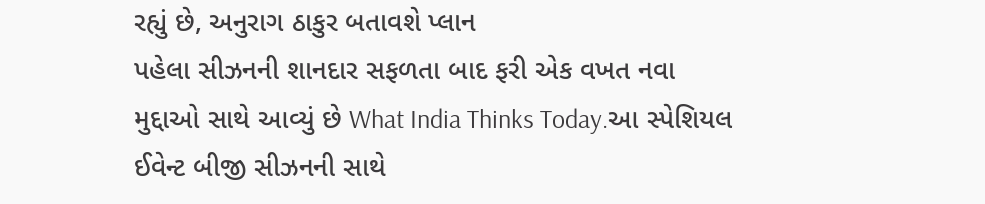રહ્યું છે, અનુરાગ ઠાકુર બતાવશે પ્લાન
પહેલા સીઝનની શાનદાર સફળતા બાદ ફરી એક વખત નવા મુદ્દાઓ સાથે આવ્યું છે What India Thinks Today.આ સ્પેશિયલ ઈવેન્ટ બીજી સીઝનની સાથે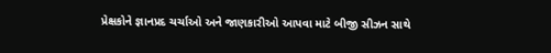પ્રેક્ષકોને જ્ઞાનપ્રદ ચર્ચાઓ અને જાણકારીઓ આપવા માટે બીજી સીઝન સાથે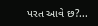પરત આવે છ?...